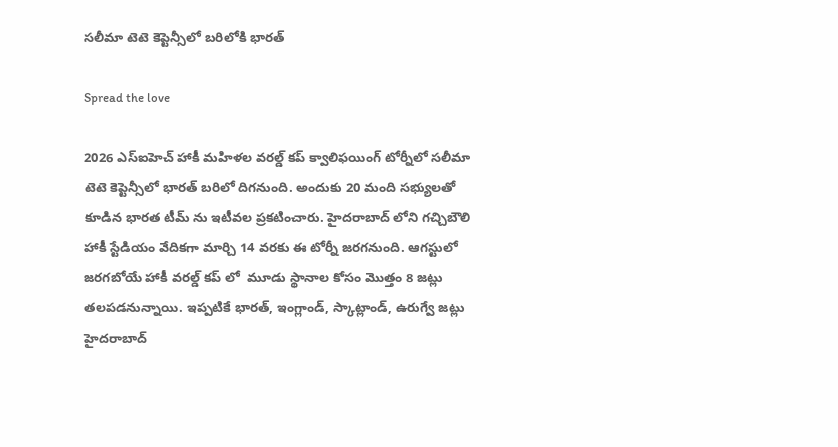సలీమా టెటె కెప్టెన్సీలో బరిలోకి భారత్

Spread the love

2026 ఎస్ఐహెచ్ హాకీ మహిళల వరల్డ్ కప్ క్వాలిఫయింగ్ టోర్నీలో సలీమా టెటె కెప్టెన్సీలో భారత్ బరిలో దిగనుంది. అందుకు 20 మంది సభ్యులతో కూడిన భారత టీమ్ ను ఇటీవల ప్రకటించారు. హైదరాబాద్ లోని గచ్చిబౌలి హాకీ స్టేడియం వేదికగా మార్చి 14 వరకు ఈ టోర్నీ జరగనుంది. ఆగస్టులో జరగబోయే హాకీ వరల్డ్ కప్ లో  మూడు స్థానాల కోసం మొత్తం 8 జట్లు తలపడనున్నాయి. ఇప్పటికే భారత్, ఇంగ్లాండ్, స్కాట్లాండ్, ఉరుగ్వే జట్లు హైదరాబాద్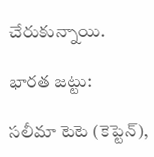చేరుకున్నాయి.

భారత జట్టు:

సలీమా టెటె (కెప్టెన్),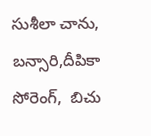సుశీలా చాను, బన్సారి,దీపికా సోరెంగ్,  బిచు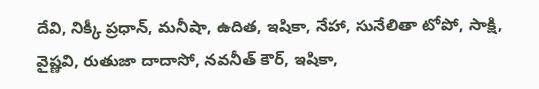దేవి, నిక్కీ ప్రధాన్, మనీషా, ఉదిత, ఇషికా, నేహా, సునేలితా టోపో, సాక్షి, వైష్ణవి, రుతుజా దాదాసో, నవనీత్ కౌర్, ఇషికా,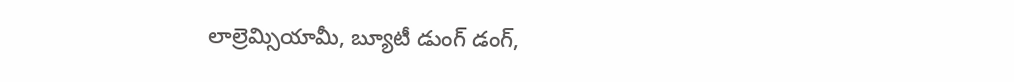లాల్రెమ్సియామీ, బ్యూటీ డుంగ్ డంగ్,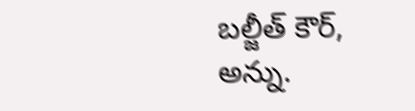బల్జీత్ కౌర్, అన్ను.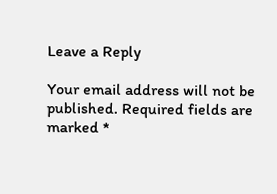Leave a Reply

Your email address will not be published. Required fields are marked *